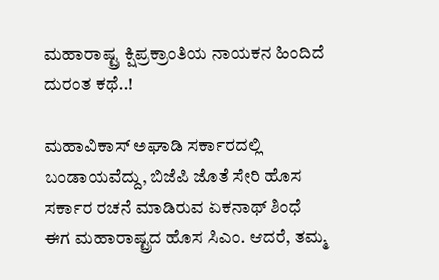ಮಹಾರಾಷ್ಟ್ರ ಕ್ಷಿಪ್ರಕ್ರಾಂತಿಯ ನಾಯಕನ ಹಿಂದಿದೆ ದುರಂತ ಕಥೆ..!

ಮಹಾವಿಕಾಸ್‌ ಅಘಾಡಿ ಸರ್ಕಾರದಲ್ಲಿ ಬಂಡಾಯವೆದ್ದು, ಬಿಜೆಪಿ ಜೊತೆ ಸೇರಿ ಹೊಸ ಸರ್ಕಾರ ರಚನೆ ಮಾಡಿರುವ ಏಕನಾಥ್‌ ಶಿಂಧೆ ಈಗ ಮಹಾರಾಷ್ಟ್ರದ ಹೊಸ ಸಿಎಂ. ಆದರೆ, ತಮ್ಮ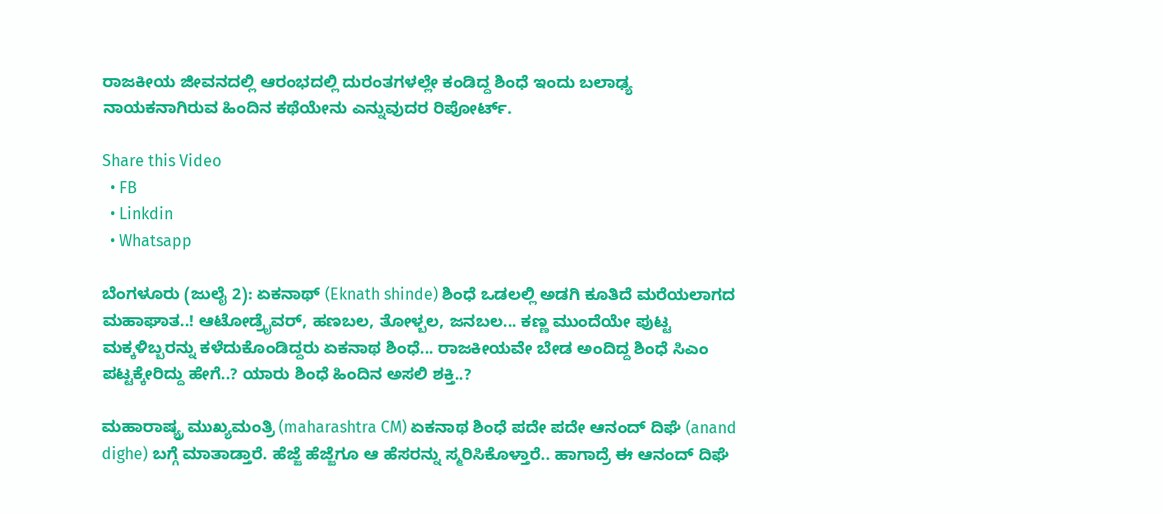ರಾಜಕೀಯ ಜೀವನದಲ್ಲಿ ಆರಂಭದಲ್ಲಿ ದುರಂತಗಳಲ್ಲೇ ಕಂಡಿದ್ದ ಶಿಂಧೆ ಇಂದು ಬಲಾಢ್ಯ ನಾಯಕನಾಗಿರುವ ಹಿಂದಿನ ಕಥೆಯೇನು ಎನ್ನುವುದರ ರಿಪೋರ್ಟ್‌.

Share this Video
  • FB
  • Linkdin
  • Whatsapp

ಬೆಂಗಳೂರು (ಜುಲೈ 2): ಏಕನಾಥ್‌ (Eknath shinde) ಶಿಂಧೆ ಒಡಲಲ್ಲಿ ಅಡಗಿ ಕೂತಿದೆ ಮರೆಯಲಾಗದ ಮಹಾಘಾತ..! ಆಟೋಡ್ರೈವರ್, ಹಣಬಲ, ತೋಳ್ಬಲ, ಜನಬಲ... ಕಣ್ಣ ಮುಂದೆಯೇ ಪುಟ್ಟ ಮಕ್ಕಳಿಬ್ಬರನ್ನು ಕಳೆದುಕೊಂಡಿದ್ದರು ಏಕನಾಥ ಶಿಂಧೆ... ರಾಜಕೀಯವೇ ಬೇಡ ಅಂದಿದ್ದ ಶಿಂಧೆ ಸಿಎಂ ಪಟ್ಟಕ್ಕೇರಿದ್ದು ಹೇಗೆ..? ಯಾರು ಶಿಂಧೆ ಹಿಂದಿನ ಅಸಲಿ ಶಕ್ತಿ..?

ಮಹಾರಾಷ್ಯ್ರ ಮುಖ್ಯಮಂತ್ರಿ (maharashtra CM) ಏಕನಾಥ ಶಿಂಧೆ ಪದೇ ಪದೇ ಆನಂದ್ ದಿಘೆ (anand dighe) ಬಗ್ಗೆ ಮಾತಾಡ್ತಾರೆ. ಹೆಜ್ಜೆ ಹೆಜ್ಜೆಗೂ ಆ ಹೆಸರನ್ನು ಸ್ಮರಿಸಿಕೊಳ್ತಾರೆ.. ಹಾಗಾದ್ರೆ ಈ ಆನಂದ್ ದಿಘೆ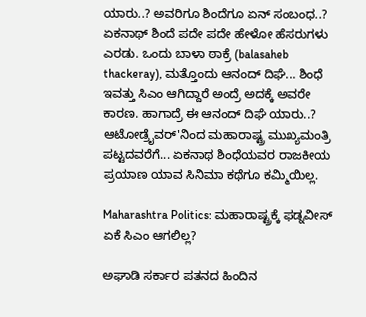ಯಾರು..? ಅವರಿಗೂ ಶಿಂದೆಗೂ ಏನ್ ಸಂಬಂಧ..? ಏಕನಾಥ್‌ ಶಿಂದೆ ಪದೇ ಪದೇ ಹೇಳೋ ಹೆಸರುಗಳು ಎರಡು. ಒಂದು ಬಾಳಾ ಠಾಕ್ರೆ (balasaheb thackeray), ಮತ್ತೊಂದು ಆನಂದ್ ದಿಘೆ... ಶಿಂಧೆ ಇವತ್ತು ಸಿಎಂ ಆಗಿದ್ದಾರೆ ಅಂದ್ರೆ ಅದಕ್ಕೆ ಅವರೇ ಕಾರಣ. ಹಾಗಾದ್ರೆ ಈ ಆನಂದ್ ದಿಘೆ ಯಾರು..? ಆಟೋಡ್ರೈವರ್'ನಿಂದ ಮಹಾರಾಷ್ಟ್ರ ಮುಖ್ಯಮಂತ್ರಿ ಪಟ್ಟದವರೆಗೆ... ಏಕನಾಥ ಶಿಂಧೆಯವರ ರಾಜಕೀಯ ಪ್ರಯಾಣ ಯಾವ ಸಿನಿಮಾ ಕಥೆಗೂ ಕಮ್ಮಿಯಿಲ್ಲ.

Maharashtra Politics: ಮಹಾರಾಷ್ಟ್ರಕ್ಕೆ ಫಡ್ನವೀಸ್‌ ಏಕೆ ಸಿಎಂ ಆಗಲಿಲ್ಲ?

ಅಘಾಡಿ ಸರ್ಕಾರ ಪತನದ ಹಿಂದಿನ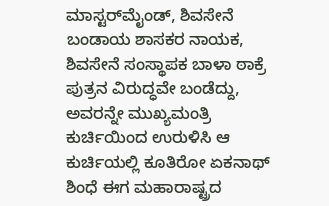ಮಾಸ್ಟರ್‌ಮೈಂಡ್‌, ಶಿವಸೇನೆ ಬಂಡಾಯ ಶಾಸಕರ ನಾಯಕ, ಶಿವಸೇನೆ ಸಂಸ್ಥಾಪಕ ಬಾಳಾ ಠಾಕ್ರೆ ಪುತ್ರನ ವಿರುದ್ಧವೇ ಬಂಡೆದ್ದು, ಅವರನ್ನೇ ಮುಖ್ಯಮಂತ್ರಿ ಕುರ್ಚಿಯಿಂದ ಉರುಳಿಸಿ ಆ ಕುರ್ಚಿಯಲ್ಲಿ ಕೂತಿರೋ ಏಕನಾಥ್ ಶಿಂಧೆ ಈಗ ಮಹಾರಾಷ್ಟ್ರದ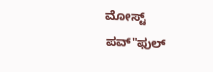ಮೋಸ್ಟ್ ಪವ್"ಫುಲ್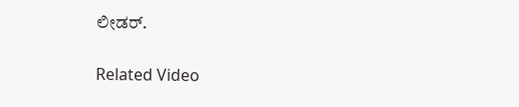ಲೀಡರ್.

Related Video